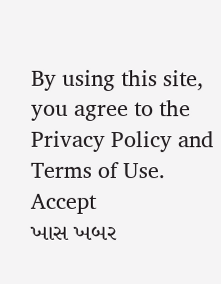By using this site, you agree to the Privacy Policy and Terms of Use.
Accept
ખાસ ખબર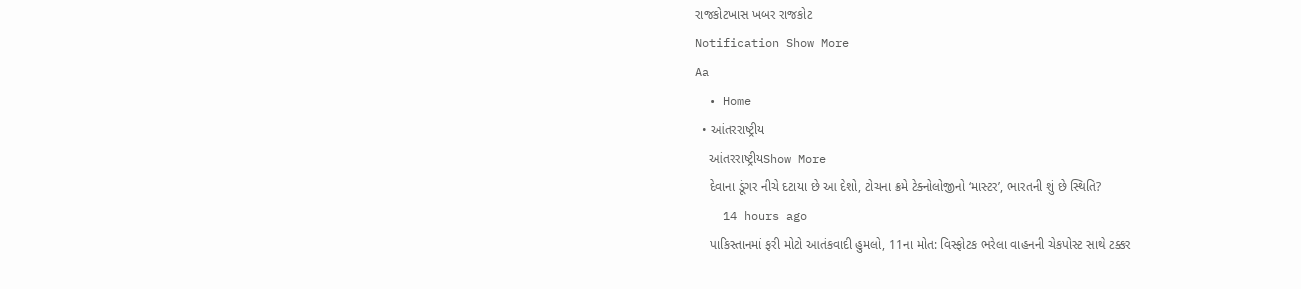રાજકોટખાસ ખબર રાજકોટ
Notification Show More
Aa
  • Home
  • આંતરરાષ્ટ્રીય
    આંતરરાષ્ટ્રીયShow More
    દેવાના ડૂંગર નીચે દટાયા છે આ દેશો, ટોચના ક્રમે ટેક્નોલોજીનો ‘માસ્ટર’, ભારતની શું છે સ્થિતિ?
    14 hours ago
    પાકિસ્તાનમાં ફરી મોટો આતંકવાદી હુમલો, 11ના મોત: વિસ્ફોટક ભરેલા વાહનની ચેકપોસ્ટ સાથે ટક્કર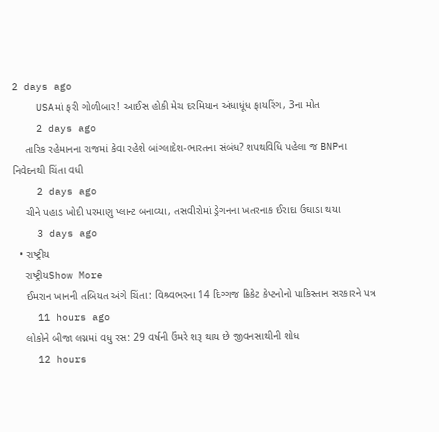2 days ago
    USAમાં ફરી ગોળીબાર! આઈસ હોકી મેચ દરમિયાન અંધાધૂંધ ફાયરિંગ, 3ના મોત
    2 days ago
    તારિક રહેમાનના રાજમાં કેવા રહેશે બાંગ્લાદેશ-ભારતના સંબંધ? શપથવિધિ પહેલા જ BNPના નિવેદનથી ચિંતા વધી
    2 days ago
    ચીને પહાડ ખોદી પરમાણુ પ્લાન્ટ બનાવ્યા, તસવીરોમાં ડ્રેગનના ખતરનાક ઈરાદા ઉઘાડા થયા
    3 days ago
  • રાષ્ટ્રીય
    રાષ્ટ્રીયShow More
    ઈમરાન ખાનની તબિયત અંગે ચિંતા: વિશ્ર્વભરના 14 દિગ્ગજ ક્રિકેટ કેપ્ટનોનો પાકિસ્તાન સરકારને પત્ર
    11 hours ago
    લોકોને બીજા લગ્નમાં વધુ રસ: 29 વર્ષની ઉંમરે શરૂ થાય છે જીવનસાથીની શોધ
    12 hours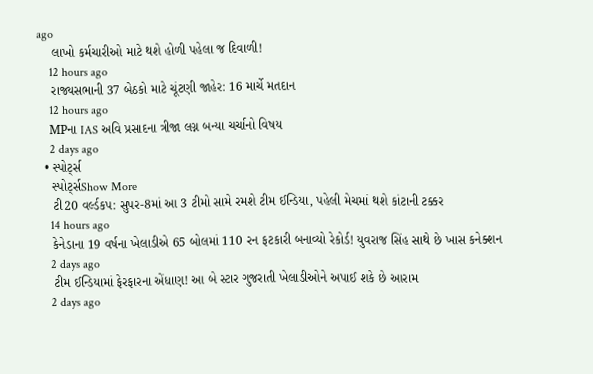ago
    લાખો કર્મચારીઓ માટે થશે હોળી પહેલા જ દિવાળી!
    12 hours ago
    રાજ્યસભાની 37 બેઠકો માટે ચૂંટણી જાહેર: 16 માર્ચે મતદાન
    12 hours ago
    MPના IAS અવિ પ્રસાદના ત્રીજા લગ્ન બન્યા ચર્ચાનો વિષય
    2 days ago
  • સ્પોર્ટ્સ
    સ્પોર્ટ્સShow More
    ટી20 વર્લ્ડકપ: સુપર-8માં આ 3 ટીમો સામે રમશે ટીમ ઈન્ડિયા, પહેલી મેચમાં થશે કાંટાની ટક્કર
    14 hours ago
    કેનેડાના 19 વર્ષના ખેલાડીએ 65 બોલમાં 110 રન ફટકારી બનાવ્યો રેકોર્ડ! યુવરાજ સિંહ સાથે છે ખાસ કનેક્શન
    2 days ago
    ટીમ ઈન્ડિયામાં ફેરફારના એંધાણ! આ બે સ્ટાર ગુજરાતી ખેલાડીઓને અપાઈ શકે છે આરામ
    2 days ago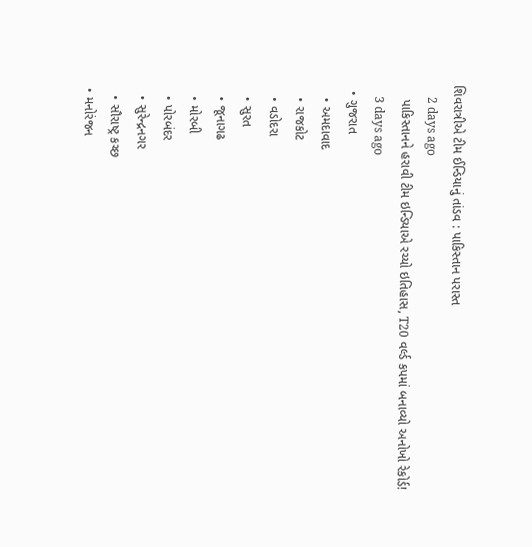શિવરાત્રીએ ટીમ ઈન્ડિયાનું તાંડવ : પાકિસ્તાન પરાસ્ત
    2 days ago
    પાકિસ્તાનને હરાવી ટીમ ઇન્ડિયાએ રચ્યો ઇતિહાસ, T20 વર્લ્ડ કપમાં બનાવ્યો અનોખો રેકોર્ડ!
    3 days ago
  • ગુજરાત
    • અમદાવાદ
    • રાજકોટ
    • વડોદરા
    • સુરત
    • જૂનાગઢ
    • મોરબી
    • પોરબંદર
    • સુરેન્દ્રનગર
    • સૌરાષ્ટ્ર કચ્છ
  • મનોરંજન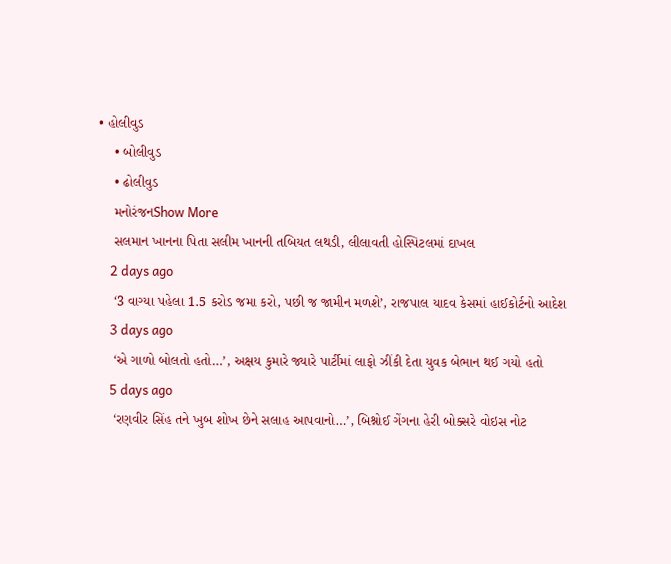• હોલીવુડ
    • બોલીવુડ
    • ઢોલીવુડ
    મનોરંજનShow More
    સલમાન ખાનના પિતા સલીમ ખાનની તબિયત લથડી, લીલાવતી હોસ્પિટલમાં દાખલ
    2 days ago
    ‘3 વાગ્યા પહેલા 1.5 કરોડ જમા કરો, પછી જ જામીન મળશે’, રાજપાલ યાદવ કેસમાં હાઈકોર્ટનો આદેશ
    3 days ago
    ‘એ ગાળો બોલતો હતો…’, અક્ષય કુમારે જ્યારે પાર્ટીમાં લાફો ઝીંકી દેતા યુવક બેભાન થઈ ગયો હતો
    5 days ago
    ‘રણવીર સિંહ તને ખુબ શોખ છેને સલાહ આપવાનો…’, બિશ્નોઈ ગેંગના હેરી બોક્સરે વોઇસ નોટ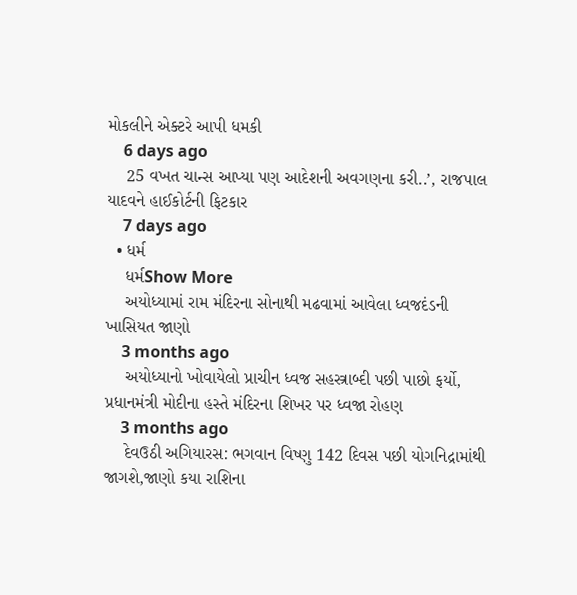મોકલીને એક્ટરે આપી ધમકી
    6 days ago
    25 વખત ચાન્સ આપ્યા પણ આદેશની અવગણના કરી..’, રાજપાલ યાદવને હાઈકોર્ટની ફિટકાર
    7 days ago
  • ધર્મ
    ધર્મShow More
    અયોધ્યામાં રામ મંદિરના સોનાથી મઢવામાં આવેલા ધ્વજદંડની ખાસિયત જાણો
    3 months ago
    અયોધ્યાનો ખોવાયેલો પ્રાચીન ધ્વજ સહસ્ત્રાબ્દી પછી પાછો ફર્યો, પ્રધાનમંત્રી મોદીના હસ્તે મંદિરના શિખર પર ધ્વજા રોહણ
    3 months ago
    દેવઉઠી અગિયારસ: ભગવાન વિષ્ણુ 142 દિવસ પછી યોગનિદ્રામાંથી જાગશે,જાણો કયા રાશિના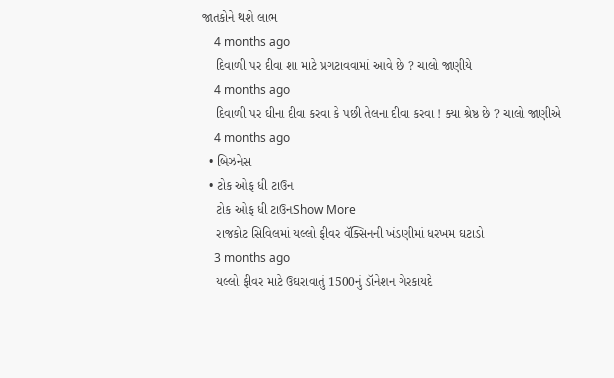જાતકોને થશે લાભ
    4 months ago
    દિવાળી પર દીવા શા માટે પ્રગટાવવામાં આવે છે ? ચાલો જાણીયે
    4 months ago
    દિવાળી પર ઘીના દીવા કરવા કે પછી તેલના દીવા કરવા ! ક્યા શ્રેષ્ઠ છે ? ચાલો જાણીએ
    4 months ago
  • બિઝનેસ
  • ટોક ઓફ ધી ટાઉન
    ટોક ઓફ ધી ટાઉનShow More
    રાજકોટ સિવિલમાં યલ્લો ફીવર વૅક્સિનની ખંડણીમાં ધરખમ ઘટાડો
    3 months ago
    યલ્લો ફીવર માટે ઉઘરાવાતું 1500નું ડૉનેશન ગેરકાયદે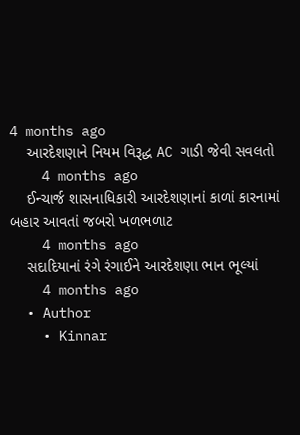4 months ago
    આરદેશણાને નિયમ વિરૂદ્ધ AC ગાડી જેવી સવલતો
    4 months ago
    ઈન્ચાર્જ શાસનાધિકારી આરદેશણાનાં કાળાં કારનામાં બહાર આવતાં જબરો ખળભળાટ
    4 months ago
    સદાદિયાનાં રંગે રંગાઈને આરદેશણા ભાન ભૂલ્યાં
    4 months ago
  • Author
    • Kinnar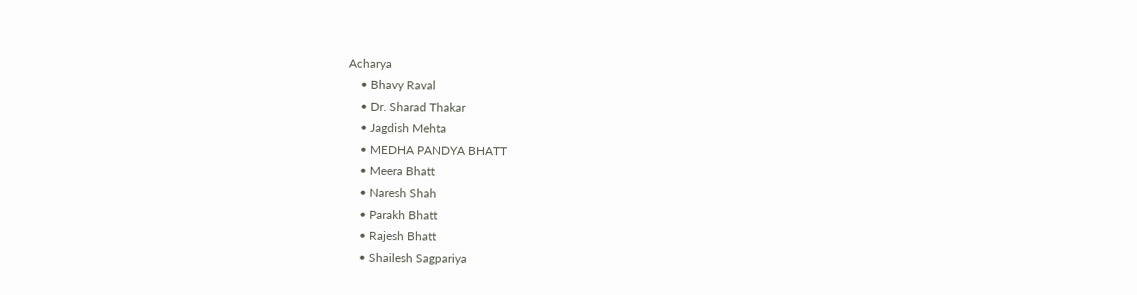Acharya
    • Bhavy Raval
    • Dr. Sharad Thakar
    • Jagdish Mehta
    • MEDHA PANDYA BHATT
    • Meera Bhatt
    • Naresh Shah
    • Parakh Bhatt
    • Rajesh Bhatt
    • Shailesh Sagpariya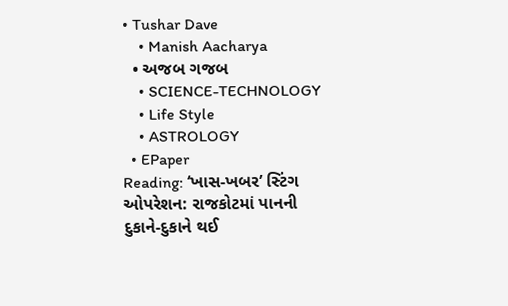• Tushar Dave
    • Manish Aacharya
  • અજબ ગજબ
    • SCIENCE-TECHNOLOGY
    • Life Style
    • ASTROLOGY
  • EPaper
Reading: ‘ખાસ-ખબર’ સ્ટિંગ ઓપરેશન: રાજકોટમાં પાનની દુકાને-દુકાને થઈ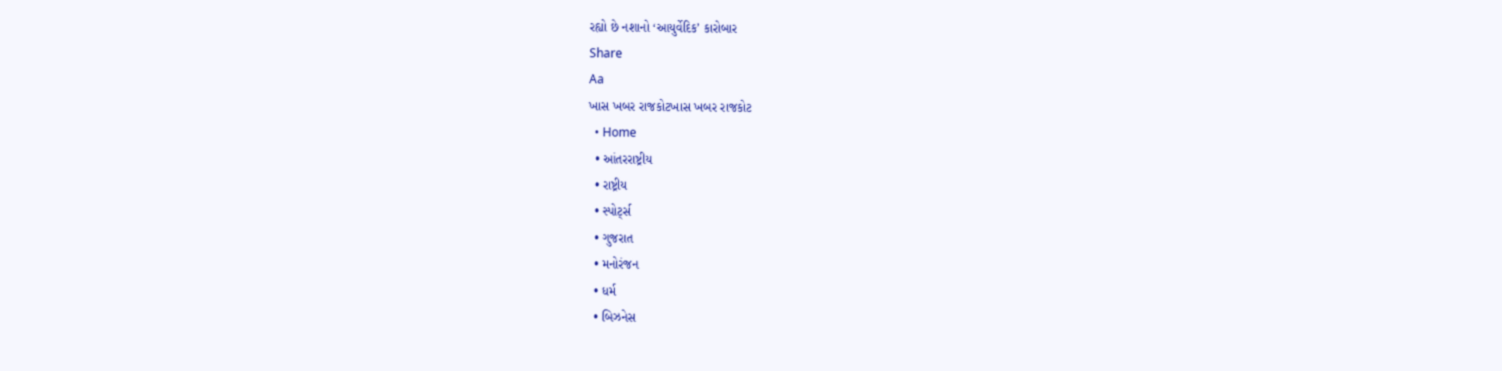રહ્યો છે નશાનો ‘આયુર્વેદિક’ કારોબાર
Share
Aa
ખાસ ખબર રાજકોટખાસ ખબર રાજકોટ
  • Home
  • આંતરરાષ્ટ્રીય
  • રાષ્ટ્રીય
  • સ્પોર્ટ્સ
  • ગુજરાત
  • મનોરંજન
  • ધર્મ
  • બિઝનેસ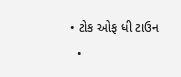• ટોક ઓફ ધી ટાઉન
  •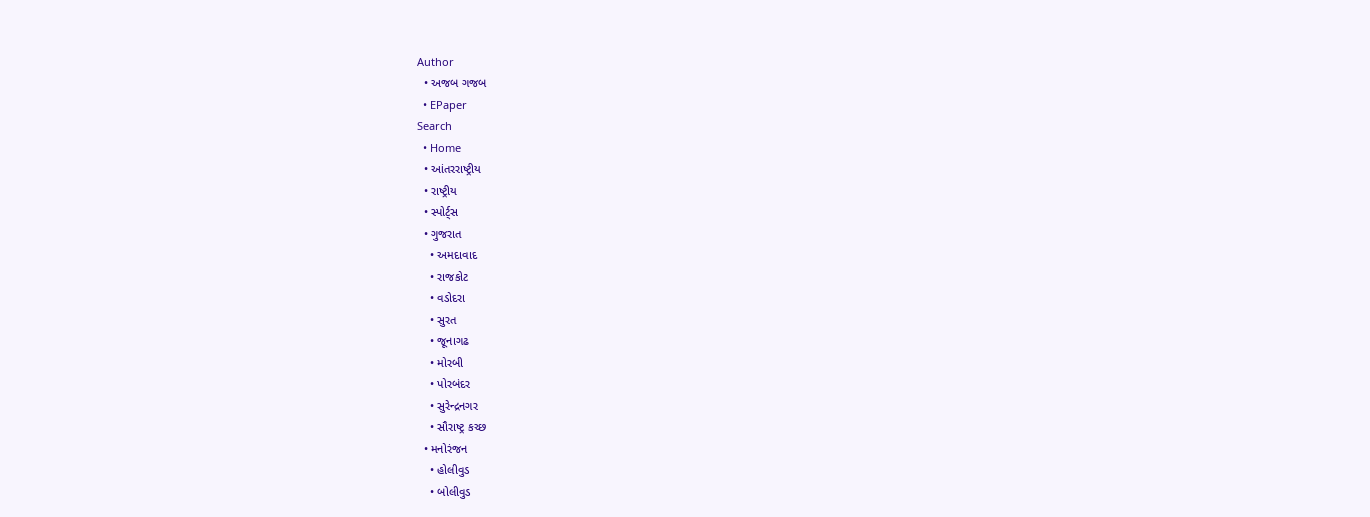Author
  • અજબ ગજબ
  • EPaper
Search
  • Home
  • આંતરરાષ્ટ્રીય
  • રાષ્ટ્રીય
  • સ્પોર્ટ્સ
  • ગુજરાત
    • અમદાવાદ
    • રાજકોટ
    • વડોદરા
    • સુરત
    • જૂનાગઢ
    • મોરબી
    • પોરબંદર
    • સુરેન્દ્રનગર
    • સૌરાષ્ટ્ર કચ્છ
  • મનોરંજન
    • હોલીવુડ
    • બોલીવુડ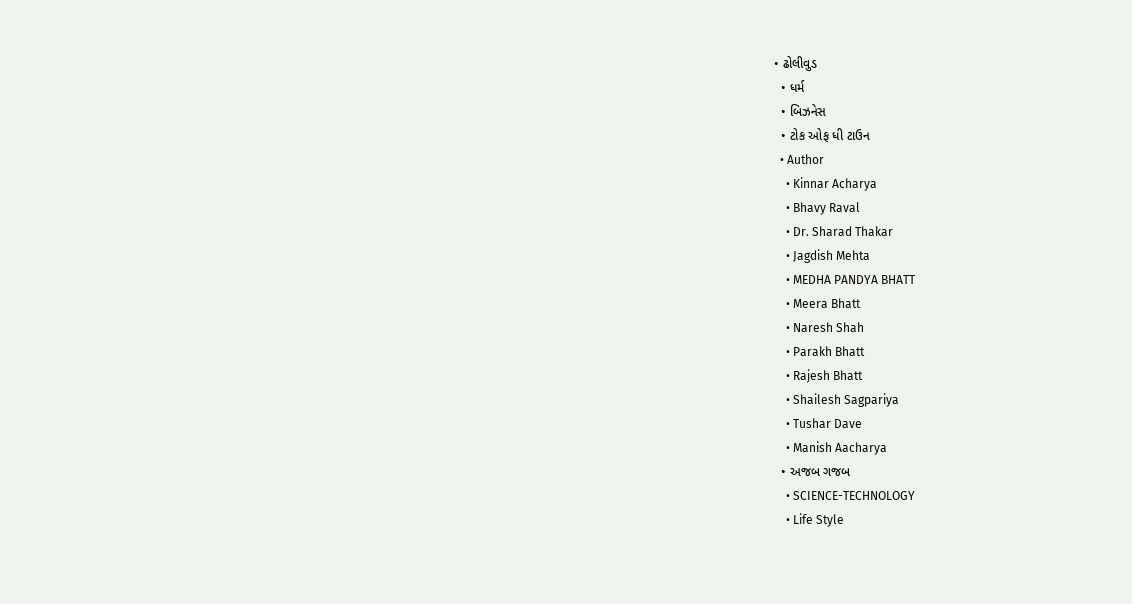• ઢોલીવુડ
  • ધર્મ
  • બિઝનેસ
  • ટોક ઓફ ધી ટાઉન
  • Author
    • Kinnar Acharya
    • Bhavy Raval
    • Dr. Sharad Thakar
    • Jagdish Mehta
    • MEDHA PANDYA BHATT
    • Meera Bhatt
    • Naresh Shah
    • Parakh Bhatt
    • Rajesh Bhatt
    • Shailesh Sagpariya
    • Tushar Dave
    • Manish Aacharya
  • અજબ ગજબ
    • SCIENCE-TECHNOLOGY
    • Life Style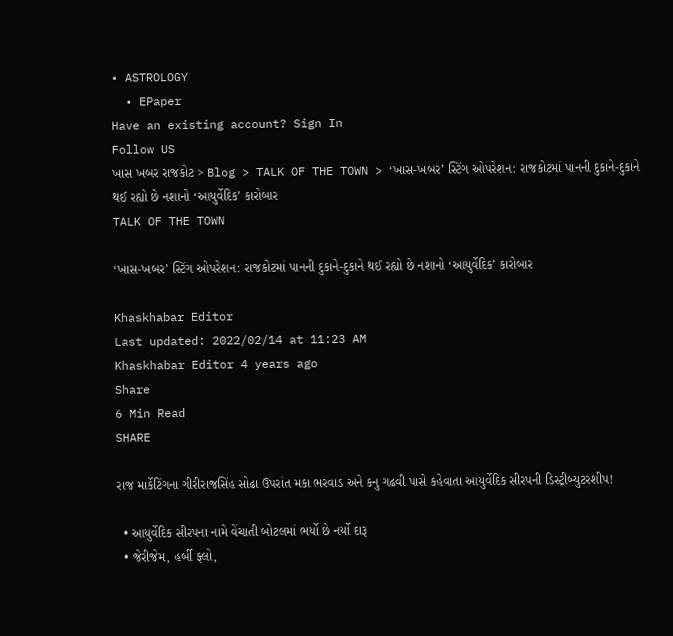• ASTROLOGY
  • EPaper
Have an existing account? Sign In
Follow US
ખાસ ખબર રાજકોટ > Blog > TALK OF THE TOWN > ‘ખાસ-ખબર’ સ્ટિંગ ઓપરેશન: રાજકોટમાં પાનની દુકાને-દુકાને થઈ રહ્યો છે નશાનો ‘આયુર્વેદિક’ કારોબાર
TALK OF THE TOWN

‘ખાસ-ખબર’ સ્ટિંગ ઓપરેશન: રાજકોટમાં પાનની દુકાને-દુકાને થઈ રહ્યો છે નશાનો ‘આયુર્વેદિક’ કારોબાર

Khaskhabar Editor
Last updated: 2022/02/14 at 11:23 AM
Khaskhabar Editor 4 years ago
Share
6 Min Read
SHARE

રાજ માર્કેટિંગના ગીરીરાજસિંહ સોઢા ઉપરાંત મકા ભરવાડ અને કનુ ગઢવી પાસે કહેવાતા આયુર્વેદિક સીરપની ડિસ્ટ્રીબ્યુટરશીપ!

  • આયુર્વેદિક સીરપના નામે વેંચાતી બોટલમાં ભર્યો છે નર્યો દારૂ
  • જેરીજેમ, હર્બી ફ્લો,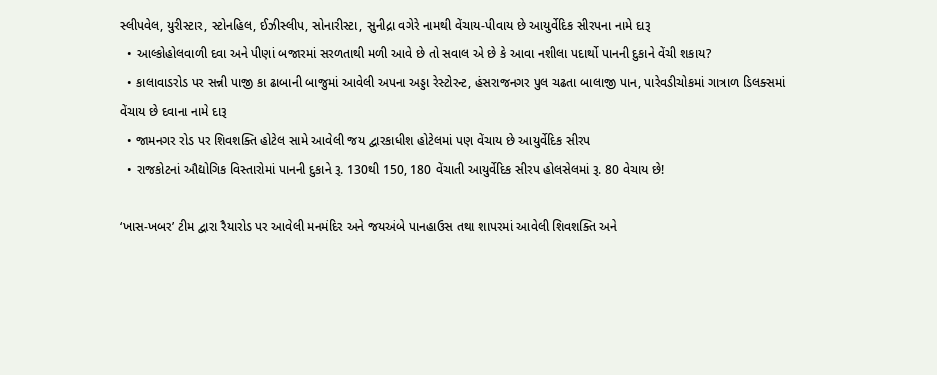સ્લીપવેલ, યુરીસ્ટાર, સ્ટોનહિલ, ઈઝીસ્લીપ, સોનારીસ્ટા, સુનીદ્રા વગેરે નામથી વેંચાય-પીવાય છે આયુર્વેદિક સીરપના નામે દારૂ
  • આલ્કોહોલવાળી દવા અને પીણાં બજારમાં સરળતાથી મળી આવે છે તો સવાલ એ છે કે આવા નશીલા પદાર્થો પાનની દુકાને વેંચી શકાય?
  • કાલાવાડરોડ પર સન્ની પાજી કા ઢાબાની બાજુમાં આવેલી અપના અડ્ડા રેસ્ટોરન્ટ, હંસરાજનગર પુલ ચઢતા બાલાજી પાન, પારેવડીચોકમાં ગાત્રાળ ડિલક્સમાં વેંચાય છે દવાના નામે દારૂ
  • જામનગર રોડ પર શિવશક્તિ હોટેલ સામે આવેલી જય દ્વારકાધીશ હોટેલમાં પણ વેંચાય છે આયુર્વેદિક સીરપ
  • રાજકોટનાં ઔદ્યોગિક વિસ્તારોમાં પાનની દુકાને રૂ. 130થી 150, 180 વેંચાતી આયુર્વેદિક સીરપ હોલસેલમાં રૂ. 80 વેચાય છે!

‘ખાસ-ખબર’ ટીમ દ્વારા રૈયારોડ પર આવેલી મનમંદિર અને જયઅંબે પાનહાઉસ તથા શાપરમાં આવેલી શિવશક્તિ અને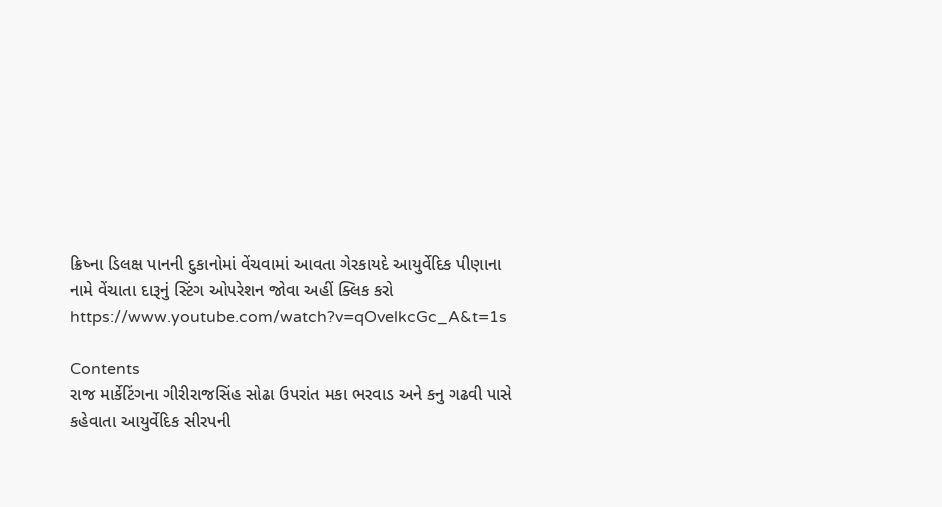ક્રિષ્ના ડિલક્ષ પાનની દુકાનોમાં વેંચવામાં આવતા ગેરકાયદે આયુર્વેદિક પીણાના નામે વેંચાતા દારૂનું સ્ટિંગ ઓપરેશન જોવા અહીં ક્લિક કરો
https://www.youtube.com/watch?v=qOvelkcGc_A&t=1s

Contents
રાજ માર્કેટિંગના ગીરીરાજસિંહ સોઢા ઉપરાંત મકા ભરવાડ અને કનુ ગઢવી પાસે કહેવાતા આયુર્વેદિક સીરપની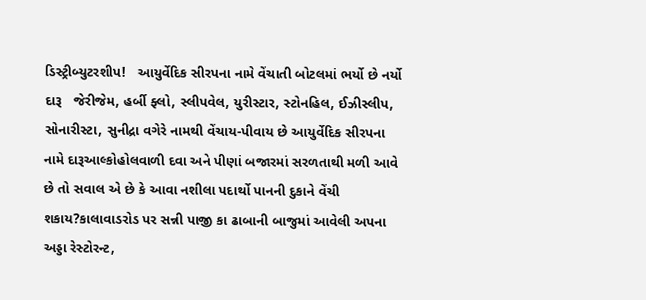ડિસ્ટ્રીબ્યુટરશીપ!   આયુર્વેદિક સીરપના નામે વેંચાતી બોટલમાં ભર્યો છે નર્યો દારૂ   જેરીજેમ, હર્બી ફ્લો, સ્લીપવેલ, યુરીસ્ટાર, સ્ટોનહિલ, ઈઝીસ્લીપ, સોનારીસ્ટા, સુનીદ્રા વગેરે નામથી વેંચાય-પીવાય છે આયુર્વેદિક સીરપના નામે દારૂઆલ્કોહોલવાળી દવા અને પીણાં બજારમાં સરળતાથી મળી આવે છે તો સવાલ એ છે કે આવા નશીલા પદાર્થો પાનની દુકાને વેંચી શકાય?કાલાવાડરોડ પર સન્ની પાજી કા ઢાબાની બાજુમાં આવેલી અપના અડ્ડા રેસ્ટોરન્ટ,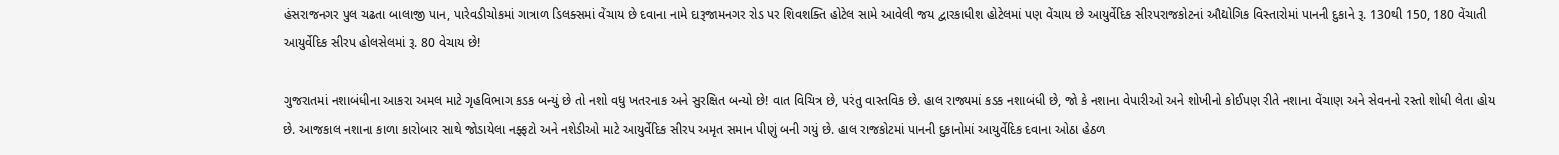હંસરાજનગર પુલ ચઢતા બાલાજી પાન, પારેવડીચોકમાં ગાત્રાળ ડિલક્સમાં વેંચાય છે દવાના નામે દારૂજામનગર રોડ પર શિવશક્તિ હોટેલ સામે આવેલી જય દ્વારકાધીશ હોટેલમાં પણ વેંચાય છે આયુર્વેદિક સીરપરાજકોટનાં ઔદ્યોગિક વિસ્તારોમાં પાનની દુકાને રૂ. 130થી 150, 180 વેંચાતી આયુર્વેદિક સીરપ હોલસેલમાં રૂ. 80 વેચાય છે!

ગુજરાતમાં નશાબંધીના આકરા અમલ માટે ગૃહવિભાગ કડક બન્યું છે તો નશો વધુ ખતરનાક અને સુરક્ષિત બન્યો છે! વાત વિચિત્ર છે, પરંતુ વાસ્તવિક છે. હાલ રાજ્યમાં કડક નશાબંધી છે, જો કે નશાના વેપારીઓ અને શોખીનો કોઈપણ રીતે નશાના વેંચાણ અને સેવનનો રસ્તો શોધી લેતા હોય છે. આજકાલ નશાના કાળા કારોબાર સાથે જોડાયેલા નફ્ફટો અને નશેડીઓ માટે આયુર્વેદિક સીરપ અમૃત સમાન પીણું બની ગયું છે. હાલ રાજકોટમાં પાનની દુકાનોમાં આયુર્વેદિક દવાના ઓઠા હેઠળ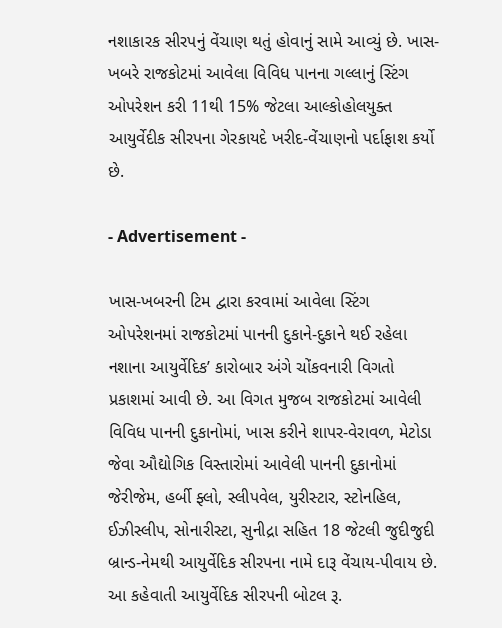નશાકારક સીરપનું વેંચાણ થતું હોવાનું સામે આવ્યું છે. ખાસ-ખબરે રાજકોટમાં આવેલા વિવિધ પાનના ગલ્લાનું સ્ટિંગ ઓપરેશન કરી 11થી 15% જેટલા આલ્કોહોલયુક્ત આયુર્વેદીક સીરપના ગેરકાયદે ખરીદ-વેંચાણનો પર્દાફાશ કર્યો છે.

- Advertisement -

ખાસ-ખબરની ટિમ દ્વારા કરવામાં આવેલા સ્ટિંગ ઓપરેશનમાં રાજકોટમાં પાનની દુકાને-દુકાને થઈ રહેલા નશાના આયુર્વેદિક’ કારોબાર અંગે ચોંકવનારી વિગતો પ્રકાશમાં આવી છે. આ વિગત મુજબ રાજકોટમાં આવેલી વિવિધ પાનની દુકાનોમાં, ખાસ કરીને શાપર-વેરાવળ, મેટોડા જેવા ઔદ્યોગિક વિસ્તારોમાં આવેલી પાનની દુકાનોમાં જેરીજેમ, હર્બી ફ્લો, સ્લીપવેલ, યુરીસ્ટાર, સ્ટોનહિલ, ઈઝીસ્લીપ, સોનારીસ્ટા, સુનીદ્રા સહિત 18 જેટલી જુદીજુદી બ્રાન્ડ-નેમથી આયુર્વેદિક સીરપના નામે દારૂ વેંચાય-પીવાય છે. આ કહેવાતી આયુર્વેદિક સીરપની બોટલ રૂ.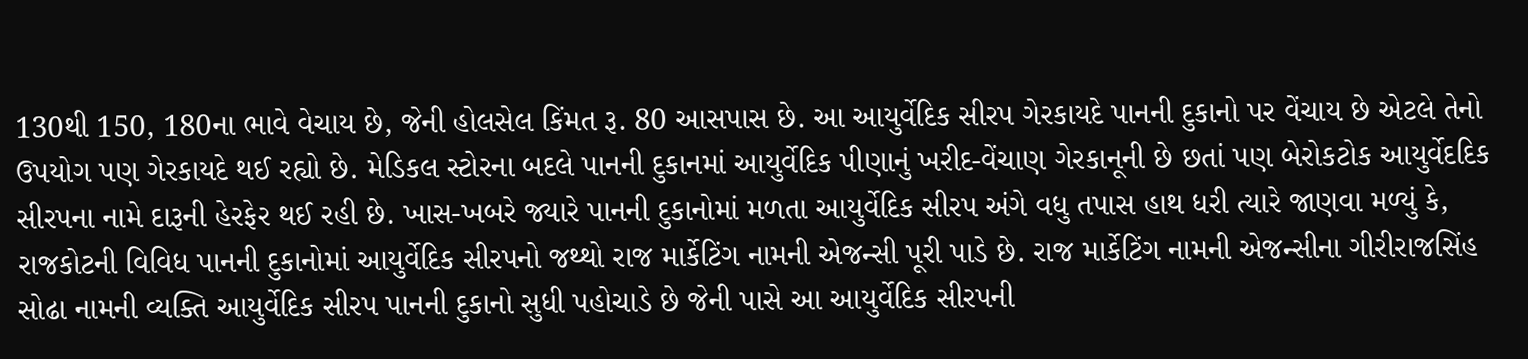130થી 150, 180ના ભાવે વેચાય છે, જેની હોલસેલ કિંમત રૂ. 80 આસપાસ છે. આ આયુર્વેદિક સીરપ ગેરકાયદે પાનની દુકાનો પર વેંચાય છે એટલે તેનો ઉપયોગ પણ ગેરકાયદે થઈ રહ્યો છે. મેડિકલ સ્ટોરના બદલે પાનની દુકાનમાં આયુર્વેદિક પીણાનું ખરીદ-વેંચાણ ગેરકાનૂની છે છતાં પણ બેરોકટોક આયુર્વેદદિક સીરપના નામે દારૂની હેરફેર થઈ રહી છે. ખાસ-ખબરે જ્યારે પાનની દુકાનોમાં મળતા આયુર્વેદિક સીરપ અંગે વધુ તપાસ હાથ ધરી ત્યારે જાણવા મળ્યું કે, રાજકોટની વિવિધ પાનની દુકાનોમાં આયુર્વેદિક સીરપનો જથ્થો રાજ માર્કેટિંગ નામની એજન્સી પૂરી પાડે છે. રાજ માર્કેટિંગ નામની એજન્સીના ગીરીરાજસિંહ સોઢા નામની વ્યક્તિ આયુર્વેદિક સીરપ પાનની દુકાનો સુધી પહોચાડે છે જેની પાસે આ આયુર્વેદિક સીરપની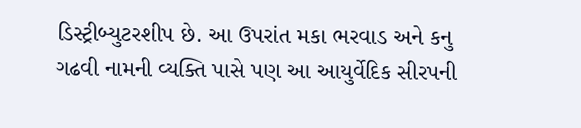ડિસ્ટ્રીબ્યુટરશીપ છે. આ ઉપરાંત મકા ભરવાડ અને કનુ ગઢવી નામની વ્યક્તિ પાસે પણ આ આયુર્વેદિક સીરપની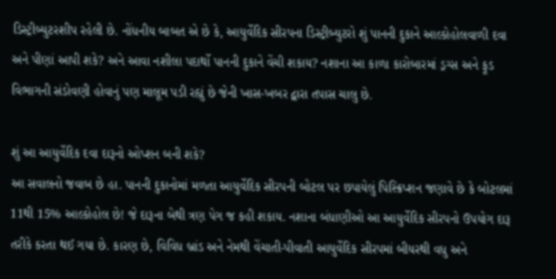ડિસ્ટ્રીબ્યુટરશીપ રહેલી છે. નોંધનીય બાબત એ છે કે, આયુર્વેદિક સીરપના ડિસ્ટ્રીબ્યુટરો શું પાનની દુકાને આલ્કોહોલવાળી દવા અને પીણાં આપી શકે? અને આવા નશીલા પદાર્થો પાનની દુકાને વેંચી શકાય? નશાના આ કાળા કારોબારમાં ડ્રગ્સ અને ફૂડ વિભાગની સંડોવણી હોવાનું પણ માલૂમ પડી રહ્યું છે જેની ખાસ-ખબર દ્વારા તપાસ ચાલુ છે.

શું આ આયુર્વેદિક દવા દારૂનો ઓપ્શન બની શકે?
આ સવાલનો જવાબ છે હા. પાનની દુકાનોમાં મળતા આયુર્વેદિક સીરપની બોટલ પર છપાયેલું પિસ્ક્રિપ્શન જણાવે છે કે બોટલમાં 11થી 15% આલ્કોહોલ છે! જે દારૂના બેથી ત્રણ પેગ જ કહી શકાય. નશાના બંધાણીઓ આ આયુર્વેદિક સીરપનો ઉપયોગ દારૂ તરીકે કરતા થઈ ગયા છે. કારણ છે, વિવિધ બ્રાંડ અને નેમથી વેંચાતી-પીવાતી આયુર્વેદિક સીરપમાં બીયરથી વધુ અને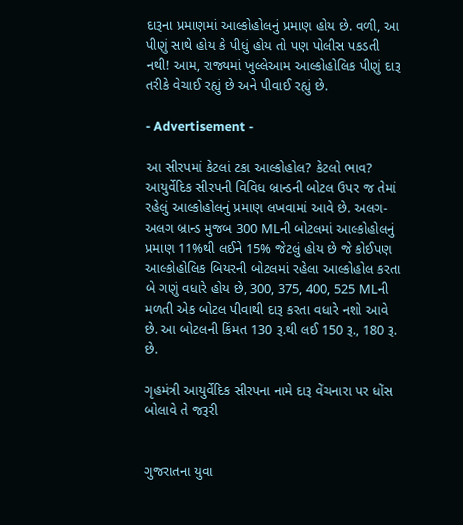દારૂના પ્રમાણમાં આલ્કોહોલનું પ્રમાણ હોય છે. વળી, આ પીણું સાથે હોય કે પીધું હોય તો પણ પોલીસ પકડતી નથી! આમ, રાજ્યમાં ખુલ્લેઆમ આલ્કોહોલિક પીણું દારૂ તરીકે વેચાઈ રહ્યું છે અને પીવાઈ રહ્યું છે.

- Advertisement -

આ સીરપમાં કેટલાં ટકા આલ્કોહોલ? કેટલો ભાવ?
આયુર્વેદિક સીરપની વિવિધ બ્રાન્ડની બોટલ ઉપર જ તેમાં રહેલું આલ્કોહોલનું પ્રમાણ લખવામાં આવે છે. અલગ-અલગ બ્રાન્ડ મુજબ 300 MLની બોટલમાં આલ્કોહોલનું પ્રમાણ 11%થી લઈને 15% જેટલું હોય છે જે કોઈપણ આલ્કોહોલિક બિયરની બોટલમાં રહેલા આલ્કોહોલ કરતા બે ગણું વધારે હોય છે, 300, 375, 400, 525 MLની મળતી એક બોટલ પીવાથી દારૂ કરતા વધારે નશો આવે છે. આ બોટલની કિંમત 130 રૂ.થી લઈ 150 રૂ., 180 રૂ. છે.

ગૃહમંત્રી આયુર્વેદિક સીરપના નામે દારૂ વેંચનારા પર ધોંસ બોલાવે તે જરૂરી


ગુજરાતના યુવા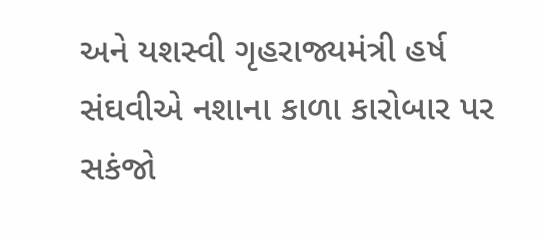અને યશસ્વી ગૃહરાજ્યમંત્રી હર્ષ સંઘવીએ નશાના કાળા કારોબાર પર સકંજો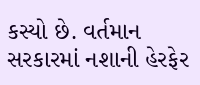કસ્યો છે. વર્તમાન સરકારમાં નશાની હેરફેર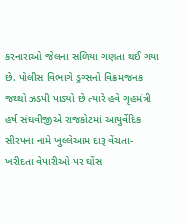કરનારાઓ જેલના સળિયા ગણતા થઈ ગયા છે. પોલીસ વિભાગે ડ્રગ્સનો વિક્રમજનક જથ્થો ઝડપી પાડ્યો છે ત્યારે હવે ગૃહમંત્રી હર્ષ સંઘવીજીએ રાજકોટમાં આયુર્વેદિક સીરપના નામે ખુલ્લેઆમ દારૂ વેંચતા-ખરીદતા વેપારીઓ પર ઘોંસ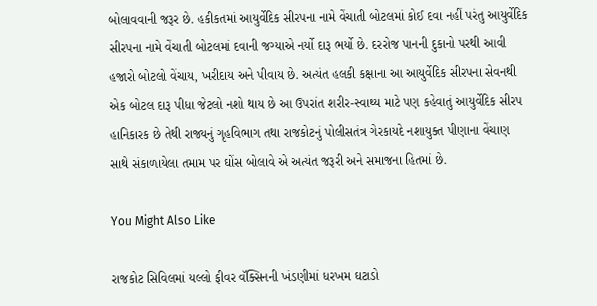બોલાવવાની જરૂર છે. હકીકતમાં આયુર્વેદિક સીરપના નામે વેંચાતી બોટલમાં કોઈ દવા નહીં પરંતુ આયુર્વેદિક સીરપના નામે વેંચાતી બોટલમાં દવાની જગ્યાએ નર્યો દારૂ ભર્યો છે. દરરોજ પાનની દુકાનો પરથી આવી હજારો બોટલો વેંચાય, ખરીદાય અને પીવાય છે. અત્યંત હલકી કક્ષાના આ આયુર્વેદિક સીરપના સેવનથી એક બોટલ દારૂ પીધા જેટલો નશો થાય છે આ ઉપરાંત શરીર-સ્વાથ્ય માટે પણ કહેવાતું આયુર્વેદિક સીરપ હાનિકારક છે તેથી રાજ્યનું ગૃહવિભાગ તથા રાજકોટનું પોલીસતંત્ર ગેરકાયદે નશાયુક્ત પીણાના વેંચાણ સાથે સંકાળાયેલા તમામ પર ઘોંસ બોલાવે એ અત્યંત જરૂરી અને સમાજના હિતમાં છે.

You Might Also Like

રાજકોટ સિવિલમાં યલ્લો ફીવર વૅક્સિનની ખંડણીમાં ધરખમ ઘટાડો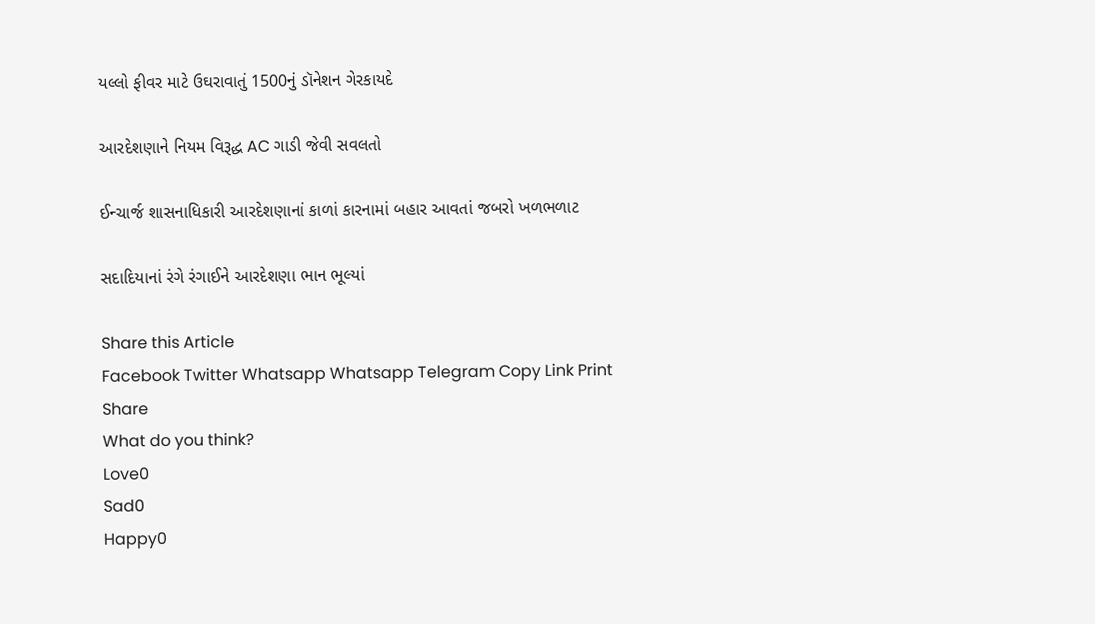યલ્લો ફીવર માટે ઉઘરાવાતું 1500નું ડૉનેશન ગેરકાયદે

આરદેશણાને નિયમ વિરૂદ્ધ AC ગાડી જેવી સવલતો

ઈન્ચાર્જ શાસનાધિકારી આરદેશણાનાં કાળાં કારનામાં બહાર આવતાં જબરો ખળભળાટ

સદાદિયાનાં રંગે રંગાઈને આરદેશણા ભાન ભૂલ્યાં

Share this Article
Facebook Twitter Whatsapp Whatsapp Telegram Copy Link Print
Share
What do you think?
Love0
Sad0
Happy0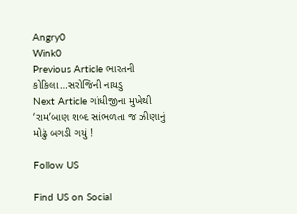Angry0
Wink0
Previous Article ભારતની કોકિલા…સરોજિની નાયડુ
Next Article ગાંધીજીના મુખેથી ‘રામ’બાણ શબ્દ સાંભળતા જ ઝીણાનું મોઢું બગડી ગયું !

Follow US

Find US on Social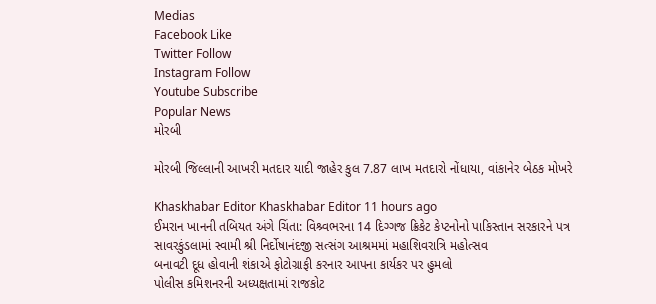Medias
Facebook Like
Twitter Follow
Instagram Follow
Youtube Subscribe
Popular News
મોરબી

મોરબી જિલ્લાની આખરી મતદાર યાદી જાહેર કુલ 7.87 લાખ મતદારો નોંધાયા, વાંકાનેર બેઠક મોખરે

Khaskhabar Editor Khaskhabar Editor 11 hours ago
ઈમરાન ખાનની તબિયત અંગે ચિંતા: વિશ્ર્વભરના 14 દિગ્ગજ ક્રિકેટ કેપ્ટનોનો પાકિસ્તાન સરકારને પત્ર
સાવરકુંડલામાં સ્વામી શ્રી નિર્દોષાનંદજી સત્સંગ આશ્રમમાં મહાશિવરાત્રિ મહોત્સવ
બનાવટી દૂધ હોવાની શંકાએ ફોટોગ્રાફી કરનાર આપના કાર્યકર પર હુમલો
પોલીસ કમિશનરની અધ્યક્ષતામાં રાજકોટ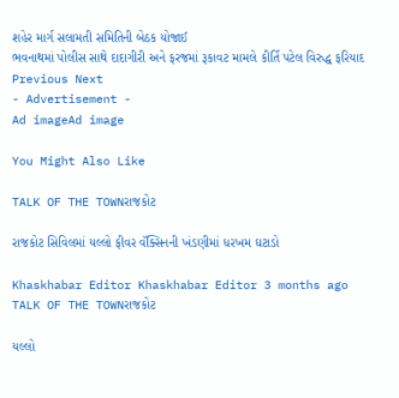શહેર માર્ગ સલામતી સમિતિની બેઠક યોજાઈ
ભવનાથમાં પોલીસ સાથે દાદાગીરી અને ફરજમાં રૂકાવટ મામલે કીર્તિ પટેલ વિરુદ્ધ ફરિયાદ
Previous Next
- Advertisement -
Ad imageAd image

You Might Also Like

TALK OF THE TOWNરાજકોટ

રાજકોટ સિવિલમાં યલ્લો ફીવર વૅક્સિનની ખંડણીમાં ધરખમ ઘટાડો

Khaskhabar Editor Khaskhabar Editor 3 months ago
TALK OF THE TOWNરાજકોટ

યલ્લો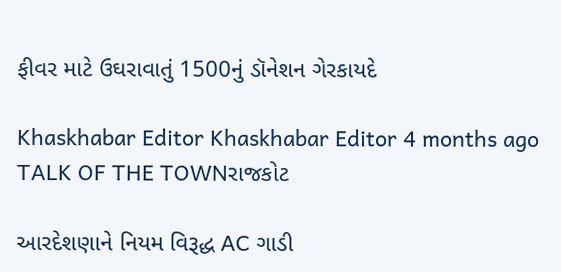ફીવર માટે ઉઘરાવાતું 1500નું ડૉનેશન ગેરકાયદે

Khaskhabar Editor Khaskhabar Editor 4 months ago
TALK OF THE TOWNરાજકોટ

આરદેશણાને નિયમ વિરૂદ્ધ AC ગાડી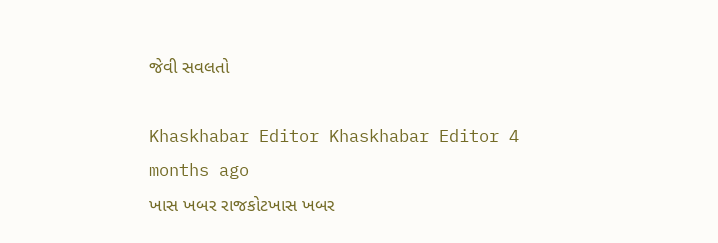જેવી સવલતો

Khaskhabar Editor Khaskhabar Editor 4 months ago
ખાસ ખબર રાજકોટખાસ ખબર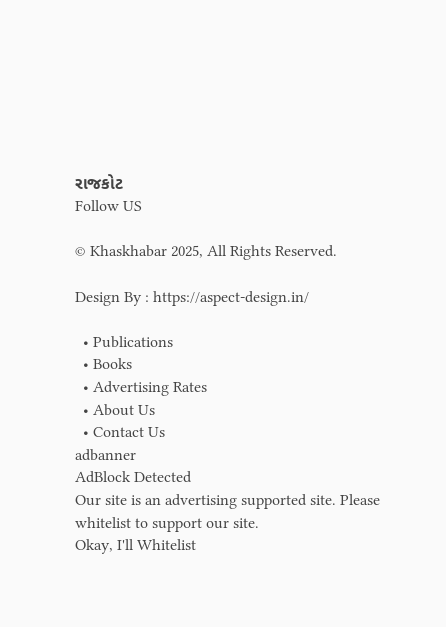રાજકોટ
Follow US

© Khaskhabar 2025, All Rights Reserved.

Design By : https://aspect-design.in/

  • Publications
  • Books
  • Advertising Rates
  • About Us
  • Contact Us
adbanner
AdBlock Detected
Our site is an advertising supported site. Please whitelist to support our site.
Okay, I'll Whitelist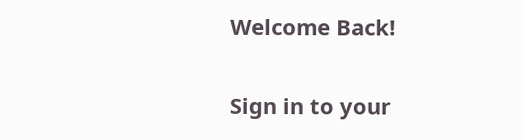Welcome Back!

Sign in to your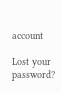account

Lost your password?